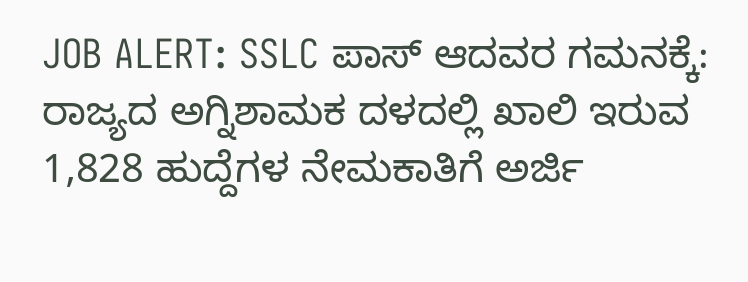JOB ALERT: SSLC ಪಾಸ್ ಆದವರ ಗಮನಕ್ಕೆ: ರಾಜ್ಯದ ಅಗ್ನಿಶಾಮಕ ದಳದಲ್ಲಿ ಖಾಲಿ ಇರುವ 1,828 ಹುದ್ದೆಗಳ ನೇಮಕಾತಿಗೆ ಅರ್ಜಿ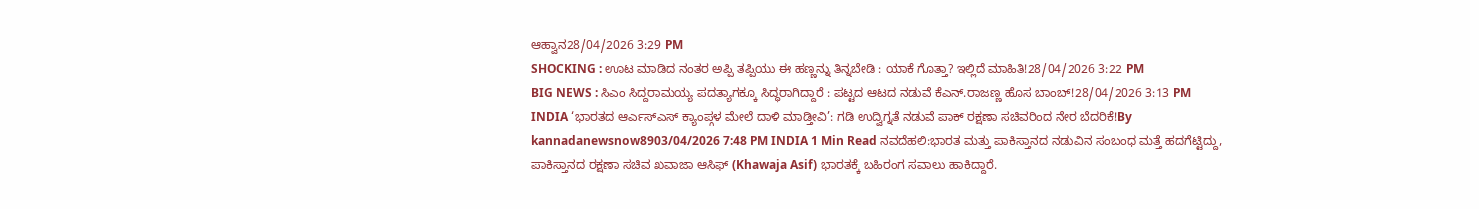ಆಹ್ವಾನ28/04/2026 3:29 PM
SHOCKING : ಊಟ ಮಾಡಿದ ನಂತರ ಅಪ್ಪಿ ತಪ್ಪಿಯು ಈ ಹಣ್ಣನ್ನು ತಿನ್ನಬೇಡಿ : ಯಾಕೆ ಗೊತ್ತಾ? ಇಲ್ಲಿದೆ ಮಾಹಿತಿ!28/04/2026 3:22 PM
BIG NEWS : ಸಿಎಂ ಸಿದ್ದರಾಮಯ್ಯ ಪದತ್ಯಾಗಕ್ಕೂ ಸಿದ್ಧರಾಗಿದ್ದಾರೆ : ಪಟ್ಟದ ಆಟದ ನಡುವೆ ಕೆಎನ್.ರಾಜಣ್ಣ ಹೊಸ ಬಾಂಬ್!28/04/2026 3:13 PM
INDIA ‘ಭಾರತದ ಆರ್ಎಸ್ಎಸ್ ಕ್ಯಾಂಪ್ಗಳ ಮೇಲೆ ದಾಳಿ ಮಾಡ್ತೀವಿ’: ಗಡಿ ಉದ್ವಿಗ್ನತೆ ನಡುವೆ ಪಾಕ್ ರಕ್ಷಣಾ ಸಚಿವರಿಂದ ನೇರ ಬೆದರಿಕೆ!By kannadanewsnow8903/04/2026 7:48 PM INDIA 1 Min Read ನವದೆಹಲಿ:ಭಾರತ ಮತ್ತು ಪಾಕಿಸ್ತಾನದ ನಡುವಿನ ಸಂಬಂಧ ಮತ್ತೆ ಹದಗೆಟ್ಟಿದ್ದು, ಪಾಕಿಸ್ತಾನದ ರಕ್ಷಣಾ ಸಚಿವ ಖವಾಜಾ ಆಸಿಫ್ (Khawaja Asif) ಭಾರತಕ್ಕೆ ಬಹಿರಂಗ ಸವಾಲು ಹಾಕಿದ್ದಾರೆ.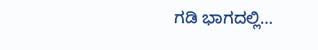ಗಡಿ ಭಾಗದಲ್ಲಿ…